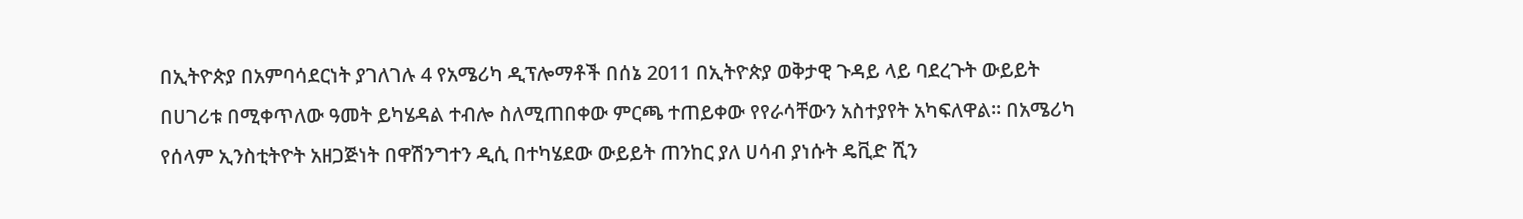በኢትዮጵያ በአምባሳደርነት ያገለገሉ 4 የአሜሪካ ዲፕሎማቶች በሰኔ 2011 በኢትዮጵያ ወቅታዊ ጉዳይ ላይ ባደረጉት ውይይት በሀገሪቱ በሚቀጥለው ዓመት ይካሄዳል ተብሎ ስለሚጠበቀው ምርጫ ተጠይቀው የየራሳቸውን አስተያየት አካፍለዋል። በአሜሪካ የሰላም ኢንስቲትዮት አዘጋጅነት በዋሽንግተን ዲሲ በተካሄደው ውይይት ጠንከር ያለ ሀሳብ ያነሱት ዴቪድ ሺን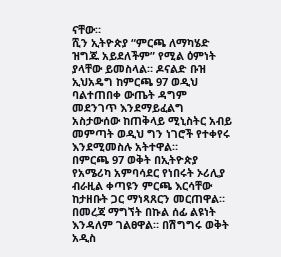ናቸው።
ሺን ኢትዮጵያ “ምርጫ ለማካሄድ ዝግጁ አይደለችም” የሚል ዕምነት ያላቸው ይመስላል። ዶናልድ ቡዝ ኢህአዴግ ከምርጫ 97 ወዲህ ባልተጠበቀ ውጤት ዳግም መደንገጥ እንደማይፈልግ አስታውሰው ከጠቅላይ ሚኒስትር አብይ መምጣት ወዲህ ግን ነገሮች የተቀየሩ እንደሚመስሉ አትተዋል።
በምርጫ 97 ወቅት በኢትዮጵያ የአሜሪካ አምባሳደር የነበሩት ኦሪሊያ ብራዚል ቀጣዩን ምርጫ እርሳቸው ከታዘቡት ጋር ማነጻጸርን መርጠዋል። በመረጃ ማግኘት በኩል ሰፊ ልዩነት እንዳለም ገልፀዋል። በሽግግሩ ወቅት አዲስ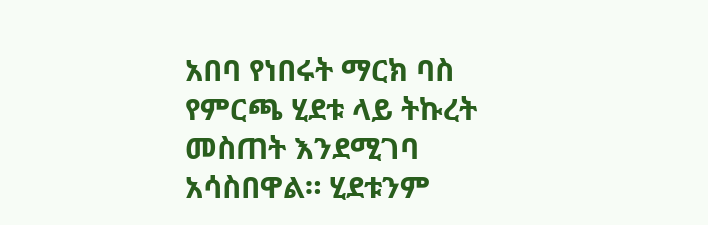አበባ የነበሩት ማርክ ባስ የምርጫ ሂደቱ ላይ ትኩረት መስጠት እንደሚገባ አሳስበዋል። ሂደቱንም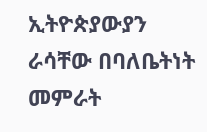ኢትዮጵያውያን ራሳቸው በባለቤትነት መምራት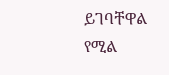ይገባቸዋል የሚል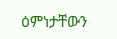ዕምነታቸውን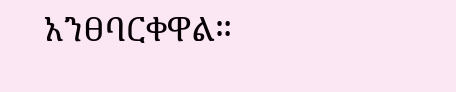አንፀባርቀዋል።